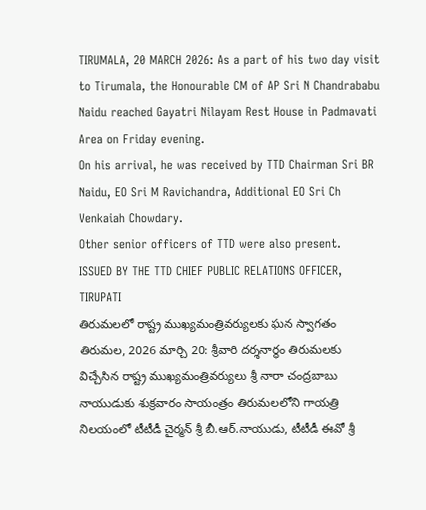TIRUMALA, 20 MARCH 2026: As a part of his two day visit to Tirumala, the Honourable CM of AP Sri N Chandrababu Naidu reached Gayatri Nilayam Rest House in Padmavati Area on Friday evening.
On his arrival, he was received by TTD Chairman Sri BR Naidu, EO Sri M Ravichandra, Additional EO Sri Ch Venkaiah Chowdary.
Other senior officers of TTD were also present.
ISSUED BY THE TTD CHIEF PUBLIC RELATIONS OFFICER, TIRUPATI
తిరుమలలో రాష్ట్ర ముఖ్యమంత్రివర్యులకు ఘన స్వాగతం
తిరుమల, 2026 మార్చి 20: శ్రీవారి దర్శనార్థం తిరుమలకు విచ్చేసిన రాష్ట్ర ముఖ్యమంత్రివర్యులు శ్రీ నారా చంద్రబాబు నాయుడుకు శుక్రవారం సాయంత్రం తిరుమలలోని గాయత్రి నిలయంలో టీటీడీ చైర్మన్ శ్రీ బీ.ఆర్.నాయుడు, టీటీడీ ఈవో శ్రీ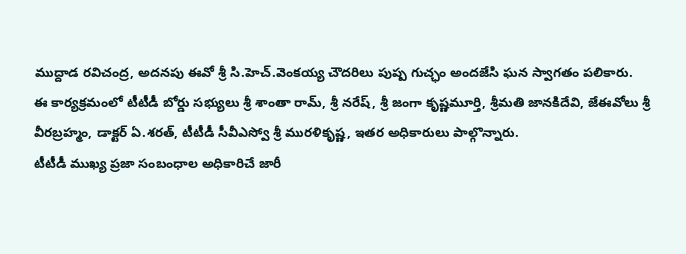ముద్దాడ రవిచంద్ర, అదనపు ఈవో శ్రీ సి.హెచ్.వెంకయ్య చౌదరిలు పుష్ప గుచ్ఛం అందజేసి ఘన స్వాగతం పలికారు.
ఈ కార్యక్రమంలో టీటీడీ బోర్డు సభ్యులు శ్రీ శాంతా రామ్, శ్రీ నరేష్, శ్రీ జంగా కృష్ణమూర్తి, శ్రీమతి జానకిదేవి, జేఈవోలు శ్రీ వీరబ్రహ్మం, డాక్టర్ ఏ.శరత్, టీటీడీ సీవీఎస్వో శ్రీ మురళికృష్ణ, ఇతర అధికారులు పాల్గొన్నారు.
టీటీడీ ముఖ్య ప్రజా సంబంధాల అధికారిచే జారీ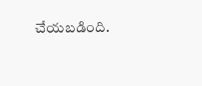చేయబడింది.